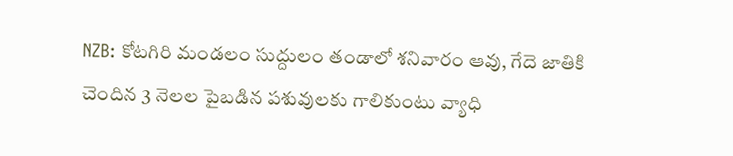NZB: కోటగిరి మండలం సుద్దులం తండాలో శనివారం ఆవు, గేదె జాతికి చెందిన 3 నెలల పైబడిన పశువులకు గాలికుంటు వ్యాధి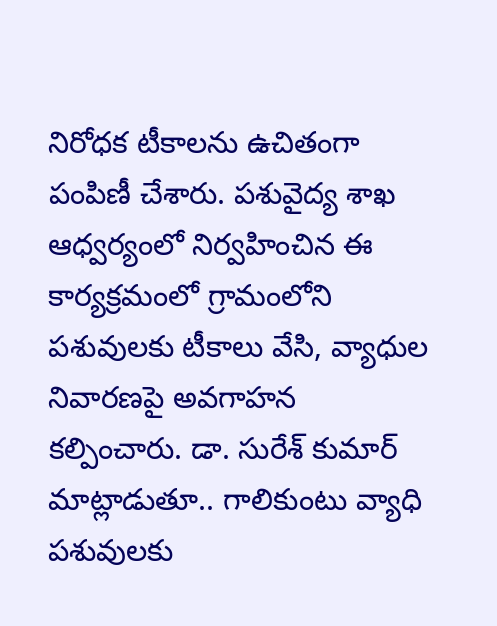నిరోధక టీకాలను ఉచితంగా పంపిణీ చేశారు. పశువైద్య శాఖ ఆధ్వర్యంలో నిర్వహించిన ఈ కార్యక్రమంలో గ్రామంలోని పశువులకు టీకాలు వేసి, వ్యాధుల నివారణపై అవగాహన కల్పించారు. డా. సురేశ్ కుమార్ మాట్లాడుతూ.. గాలికుంటు వ్యాధి పశువులకు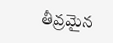తీవ్రమైన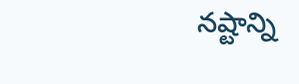నష్టాన్ని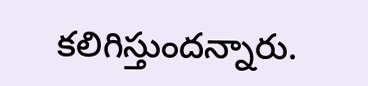కలిగిస్తుందన్నారు.